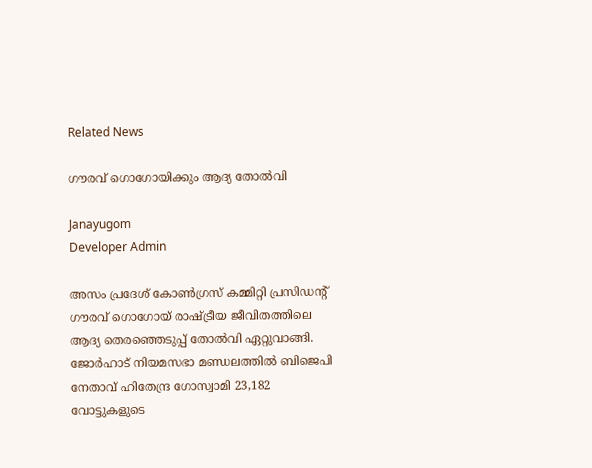Related News

ഗൗരവ് ഗൊഗോയിക്കും ആദ്യ തോല്‍വി

Janayugom
Developer Admin

അസം പ്രദേശ് കോൺഗ്രസ് കമ്മിറ്റി പ്രസിഡന്റ് ഗൗരവ് ഗൊഗോയ് രാഷ്ട്രീയ ജീവിതത്തിലെ ആദ്യ തെരഞ്ഞെടുപ്പ് തോൽവി ഏറ്റുവാങ്ങി. ജോർഹാട് നിയമസഭാ മണ്ഡലത്തിൽ ബിജെപി നേതാവ് ഹിതേന്ദ്ര ഗോസ്വാമി 23,182 വോട്ടുകളുടെ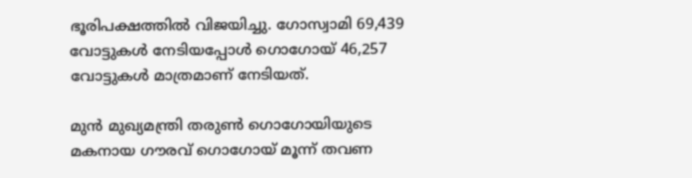ഭൂരിപക്ഷത്തിൽ വിജയിച്ചു. ഗോസ്വാമി 69,439 വോട്ടുകൾ നേടിയപ്പോൾ ഗൊഗോയ് 46,257 വോട്ടുകൾ മാത്രമാണ് നേടിയത്.

മുൻ മുഖ്യമന്ത്രി തരുണ്‍ ഗൊഗോയിയുടെ മകനായ ഗൗരവ് ഗൊഗോയ് മൂന്ന് തവണ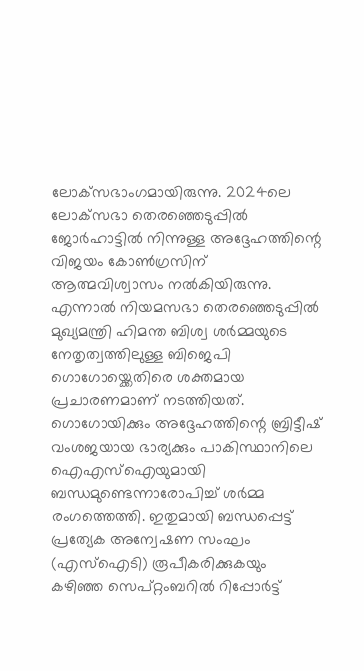ലോക്‌സഭാംഗമായിരുന്നു. 2024ലെ ലോക്‌സഭാ തെരഞ്ഞെടുപ്പിൽ ജോർഹാട്ടിൽ നിന്നുള്ള അദ്ദേഹത്തിന്റെ വിജയം കോൺഗ്രസിന് ആത്മവിശ്വാസം നൽകിയിരുന്നു. എന്നാൽ നിയമസഭാ തെരഞ്ഞെടുപ്പിൽ മുഖ്യമന്ത്രി ഹിമന്ത ബിശ്വ ശര്‍മ്മയുടെ നേതൃത്വത്തിലുള്ള ബിജെപി ഗൊഗോയ്ക്കെതിരെ ശക്തമായ പ്രചാരണമാണ് നടത്തിയത്. ഗൊഗോയിക്കും അദ്ദേഹത്തിന്റെ ബ്രിട്ടീഷ് വംശജയായ ഭാര്യക്കും പാകിസ്ഥാനിലെ ഐഎസ്ഐയുമായി ബന്ധമുണ്ടെന്നാരോപിച്ച് ശര്‍മ്മ രംഗത്തെത്തി. ഇതുമായി ബന്ധപ്പെട്ട് പ്രത്യേക അന്വേഷണ സംഘം (എസ്ഐടി) രൂപീകരിക്കുകയും കഴിഞ്ഞ സെപ്റ്റംബറില്‍ റിപ്പോർട്ട്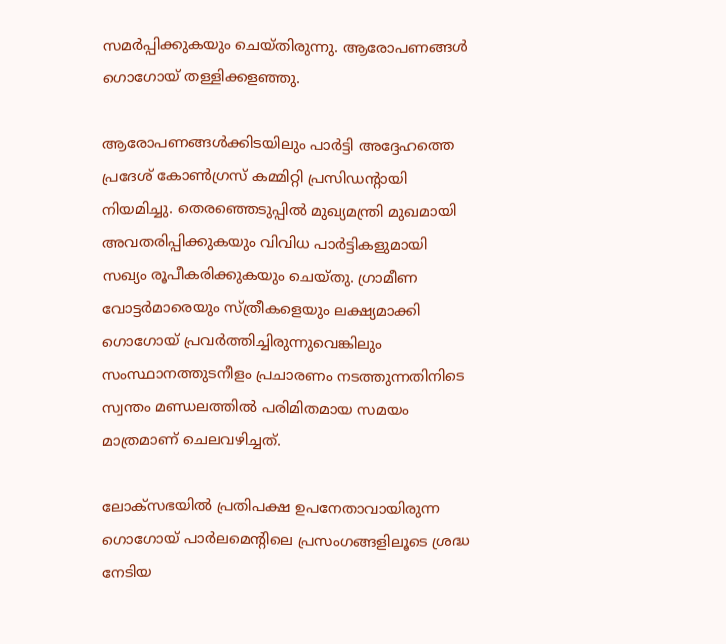സമർപ്പിക്കുകയും ചെയ്തിരുന്നു. ആരോപണങ്ങൾ ഗൊഗോയ് തള്ളിക്കളഞ്ഞു.

ആരോപണങ്ങള്‍ക്കിടയിലും പാര്‍ട്ടി അദ്ദേഹത്തെ പ്രദേശ് കോണ്‍ഗ്രസ് കമ്മിറ്റി പ്രസിഡന്റായി നിയമിച്ചു. തെരഞ്ഞെടുപ്പിൽ മുഖ്യമന്ത്രി മുഖമായി അവതരിപ്പിക്കുകയും വിവിധ പാർട്ടികളുമായി സഖ്യം രൂപീകരിക്കുകയും ചെയ്തു. ഗ്രാമീണ വോട്ടർമാരെയും സ്ത്രീകളെയും ലക്ഷ്യമാക്കി ഗൊഗോയ് പ്രവർത്തിച്ചിരുന്നുവെങ്കിലും സംസ്ഥാനത്തുടനീളം പ്രചാരണം നടത്തുന്നതിനിടെ സ്വന്തം മണ്ഡലത്തിൽ പരിമിതമായ സമയം മാത്രമാണ് ചെലവഴിച്ചത്.

ലോക്‌സഭയിൽ പ്രതിപക്ഷ ഉപനേതാവായിരുന്ന ഗൊഗോയ് പാർലമെന്റിലെ പ്രസംഗങ്ങളിലൂടെ ശ്രദ്ധ നേടിയ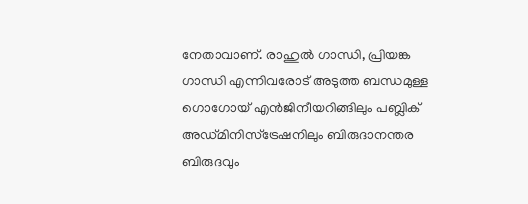നേതാവാണ്. രാഹുല്‍ ഗാന്ധി, പ്രിയങ്ക ഗാന്ധി എന്നിവരോട് അടുത്ത ബന്ധമുള്ള ഗൊഗോയ് എൻജിനീയറിങ്ങിലും പബ്ലിക് അഡ്മിനിസ്ട്രേഷനിലും ബിരുദാനന്തര ബിരുദവും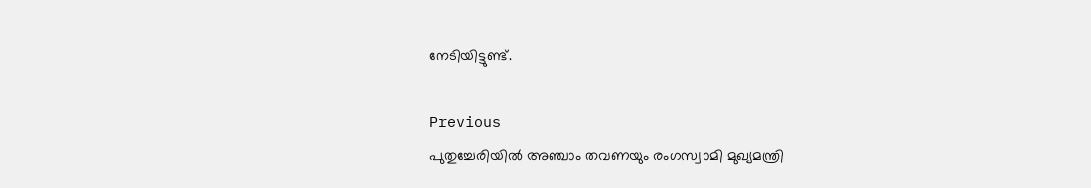നേടിയിട്ടുണ്ട്.

Previous
പുതുച്ചേരിയില്‍ അഞ്ചാം തവണയും രംഗസ്വാമി മുഖ്യമന്ത്രി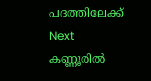പദത്തിലേക്ക്
Next
കണ്ണൂരില്‍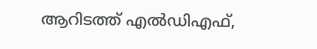ആറിടത്ത് എല്‍ഡിഎഫ്,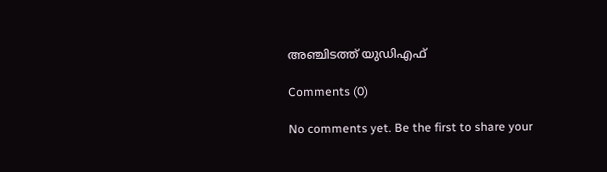അഞ്ചിടത്ത് യുഡിഎഫ്

Comments (0)

No comments yet. Be the first to share your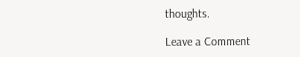thoughts.

Leave a Comment